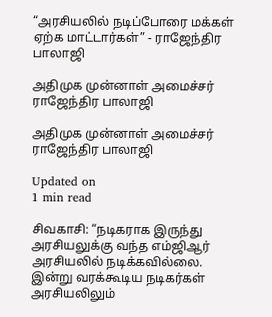“அரசியலில் நடிப்போரை மக்கள் ஏற்க மாட்டார்கள்” - ராஜேந்திர பாலாஜி

அதிமுக முன்னாள் அமைச்சர் ராஜேந்திர பாலாஜி

அதிமுக முன்னாள் அமைச்சர் ராஜேந்திர பாலாஜி

Updated on
1 min read

சிவகாசி: “நடிகராக இருந்து அரசியலுக்கு வந்த எம்ஜிஆர் அரசியலில் நடிக்கவில்லை. இன்று வரக்கூடிய நடிகர்கள் அரசியலிலும்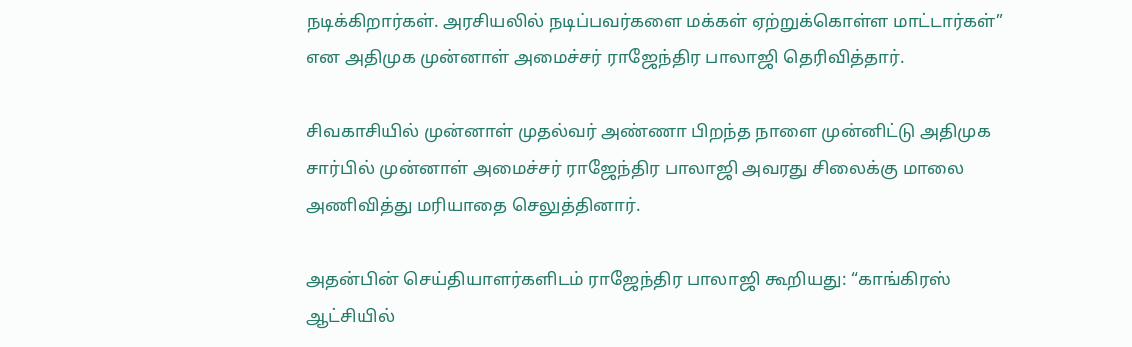நடிக்கிறார்கள். அரசியலில் நடிப்பவர்களை மக்கள் ஏற்றுக்கொள்ள மாட்டார்கள்” என அதிமுக முன்னாள் அமைச்சர் ராஜேந்திர பாலாஜி தெரிவித்தார்.

சிவகாசியில் முன்னாள் முதல்வர் அண்ணா பிறந்த நாளை முன்னிட்டு அதிமுக சார்பில் முன்னாள் அமைச்சர் ராஜேந்திர பாலாஜி அவரது சிலைக்கு மாலை அணிவித்து மரியாதை செலுத்தினார்.

அதன்பின் செய்தியாளர்களிடம் ராஜேந்திர பாலாஜி கூறியது: “காங்கிரஸ் ஆட்சியில்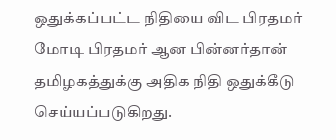ஒதுக்கப்பட்ட நிதியை விட பிரதமர் மோடி பிரதமர் ஆன பின்னர்தான் தமிழகத்துக்கு அதிக நிதி ஒதுக்கீடு செய்யப்படுகிறது.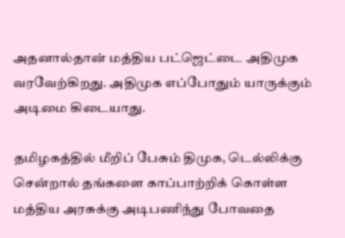அதனால்தான் மத்திய பட்ஜெட்டை அதிமுக வரவேற்கிறது. அதிமுக எப்போதும் யாருக்கும் அடிமை கிடையாது.

தமிழகத்தில் மீறிப் பேசும் திமுக, டெல்லிக்கு சென்றால் தங்களை காப்பாற்றிக் கொள்ள மத்திய அரசுக்கு அடிபணிந்து போவதை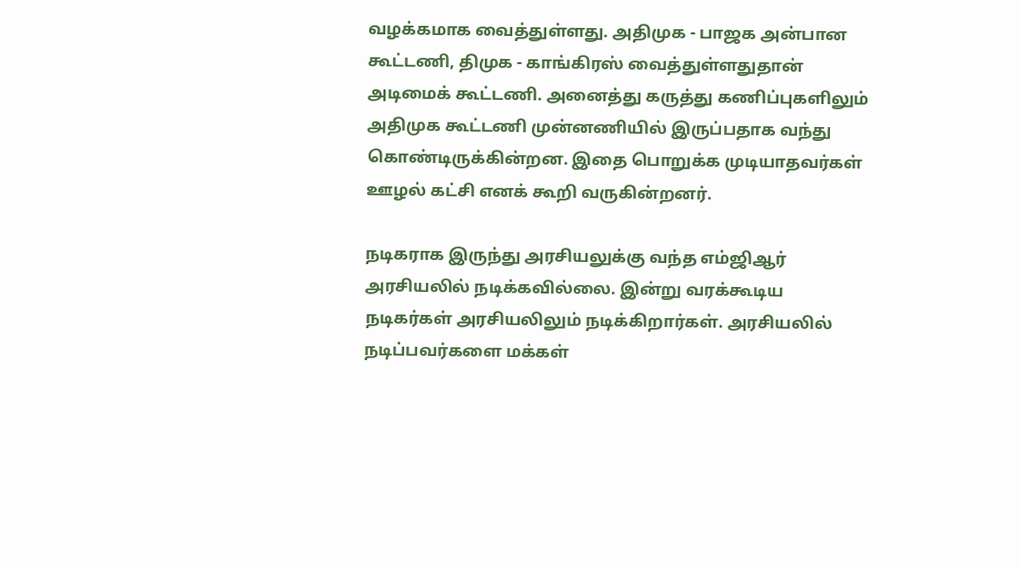வழக்கமாக வைத்துள்ளது. அதிமுக - பாஜக அன்பான கூட்டணி, திமுக - காங்கிரஸ் வைத்துள்ளதுதான் அடிமைக் கூட்டணி. அனைத்து கருத்து கணிப்புகளிலும் அதிமுக கூட்டணி முன்னணியில் இருப்பதாக வந்து கொண்டிருக்கின்றன. இதை பொறுக்க முடியாதவர்கள் ஊழல் கட்சி எனக் கூறி வருகின்றனர்.

நடிகராக இருந்து அரசியலுக்கு வந்த எம்ஜிஆர் அரசியலில் நடிக்கவில்லை. இன்று வரக்கூடிய நடிகர்கள் அரசியலிலும் நடிக்கிறார்கள். அரசியலில் நடிப்பவர்களை மக்கள்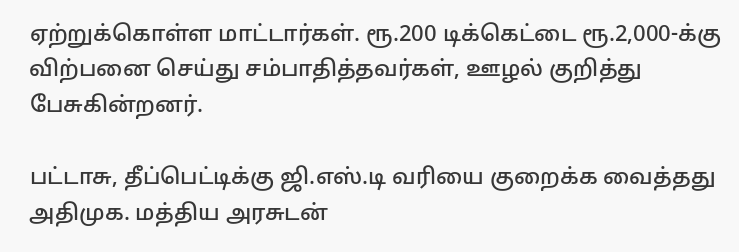ஏற்றுக்கொள்ள மாட்டார்கள். ரூ.200 டிக்கெட்டை ரூ.2,000-க்கு விற்பனை செய்து சம்பாதித்தவர்கள், ஊழல் குறித்து பேசுகின்றனர்.

பட்டாசு, தீப்பெட்டிக்கு ஜி.எஸ்.டி வரியை குறைக்க வைத்தது அதிமுக. மத்திய அரசுடன்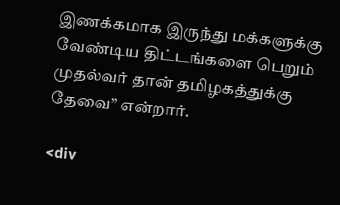இணக்கமாக இருந்து மக்களுக்கு வேண்டிய திட்டங்களை பெறும் முதல்வர் தான் தமிழகத்துக்கு தேவை” என்றார்.

<div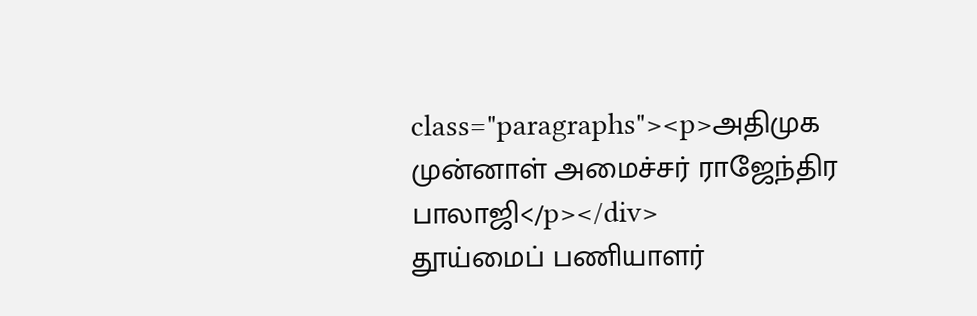class="paragraphs"><p>அதிமுக முன்னாள் அமைச்சர் ராஜேந்திர பாலாஜி</p></div>
தூய்மைப் பணியாளர்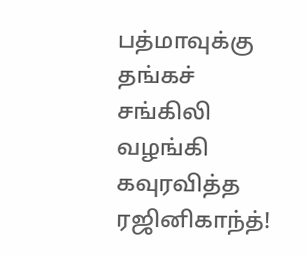பத்மாவுக்கு தங்கச் சங்கிலி வழங்கி கவுரவித்த ரஜினிகாந்த்!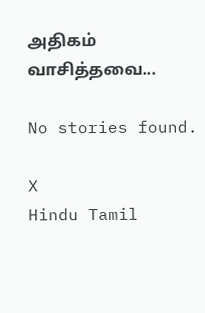அதிகம் வாசித்தவை...

No stories found.

X
Hindu Tamil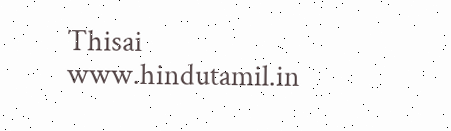Thisai
www.hindutamil.in